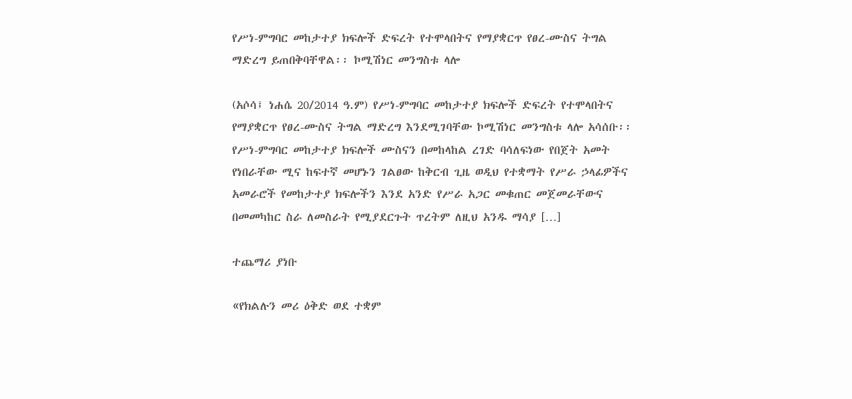የሥነ-ምግባር መከታተያ ክፍሎች ድፍረት የተሞላበትና የማያቋርጥ የፀረ-ሙስና ትግል ማድረግ ይጠበቅባቸዋል፡፡ ኮሚሽነር መንግስቱ ላሎ

(አሶሳ፤ ነሐሴ 20/2014 ዓ.ም) የሥነ-ምግባር መከታተያ ክፍሎች ድፍረት የተሞላበትና የማያቋርጥ የፀረ-ሙስና ትግል ማድረግ እንደሚገባቸው ኮሚሽነር መንግስቱ ላሎ አሳሰቡ፡፡ የሥነ-ምግባር መከታተያ ክፍሎች ሙስናን በመከላከል ረገድ ባሳለፍነው የበጀት አመት የነበራቸው ሚና ከፍተኛ መሆኑን ገልፀው ከቅርብ ጊዜ ወዲህ የተቋማት የሥራ ኃላፊዎችና አመራሮች የመከታተያ ክፍሎችን እንደ አንድ የሥራ አጋር መቁጠር መጀመራቸውና በመመካከር ስራ ለመስራት የሚያደርጉት ጥረትም ለዚህ አንዱ ማሳያ […]

ተጨማሪ ያነቡ

«የክልሉን መሪ ዕቅድ ወደ ተቋም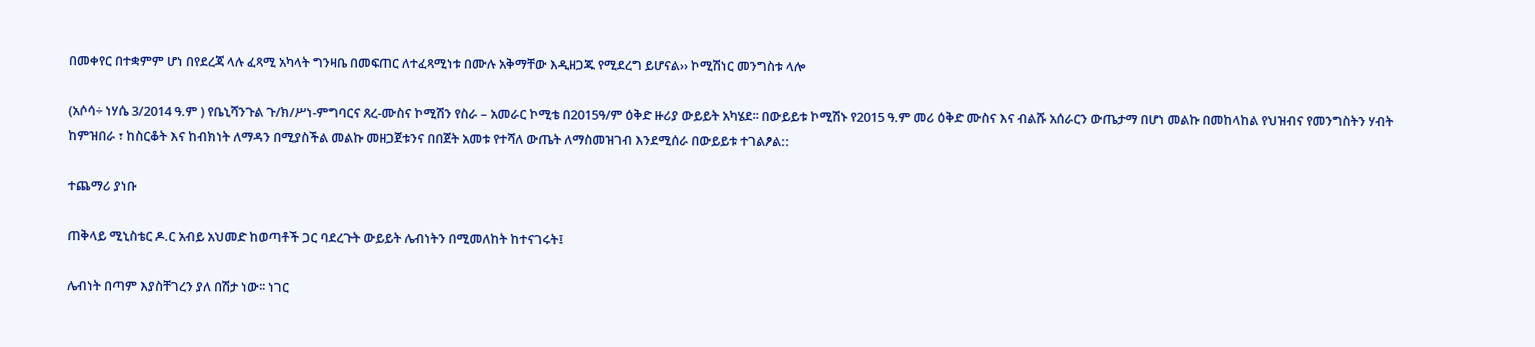በመቀየር በተቋምም ሆነ በየደረጃ ላሉ ፈጻሚ አካላት ግንዛቤ በመፍጠር ለተፈጻሚነቱ በሙሉ አቅማቸው እዲዘጋጁ የሚደረግ ይሆናል›› ኮሚሽነር መንግስቱ ላሎ

(አሶሳ÷ ነሃሴ 3/2014 ዓ.ም ) የቤኒሻንጉል ጉ/ክ/ሥነ-ምግባርና ጸረ-ሙስና ኮሚሽን የስራ – አመራር ኮሚቴ በ2015ዓ/ም ዕቅድ ዙሪያ ውይይት አካሄደ፡፡ በውይይቱ ኮሚሽኑ የ2015 ዓ.ም መሪ ዕቅድ ሙስና እና ብልሹ አሰራርን ውጤታማ በሆነ መልኩ በመከላከል የህዝብና የመንግስትን ሃብት ከምዝበራ ፣ ከስርቆት እና ከብክነት ለማዳን በሚያስችል መልኩ መዘጋጀቱንና በበጀት አመቱ የተሻለ ውጤት ለማስመዝገብ እንደሚሰራ በውይይቱ ተገልፆል::

ተጨማሪ ያነቡ

ጠቅላይ ሚኒስቴር ዶ.ር አብይ አህመድ ከወጣቶች ጋር ባደረጉት ውይይት ሌብነትን በሚመለከት ከተናገሩት፤

ሌብነት በጣም እያስቸገረን ያለ በሽታ ነው፡፡ ነገር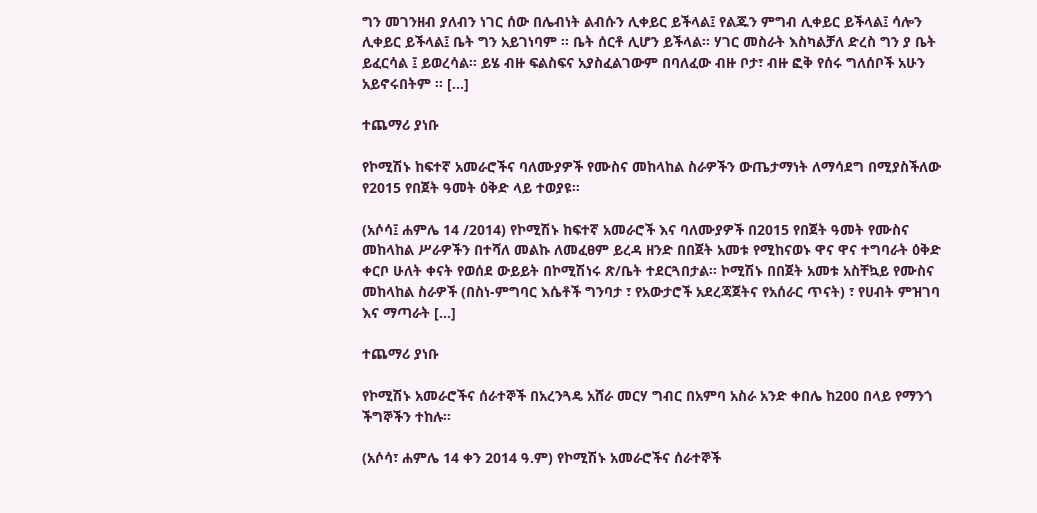ግን መገንዘብ ያለብን ነገር ሰው በሌብነት ልብሱን ሊቀይር ይችላል፤ የልጁን ምግብ ሊቀይር ይችላል፤ ሳሎን ሊቀይር ይችላል፤ ቤት ግን አይገነባም ፡፡ ቤት ሰርቶ ሊሆን ይችላል፡፡ ሃገር መስራት እስካልቻለ ድረስ ግን ያ ቤት ይፈርሳል ፤ ይወረሳል፡፡ ይሄ ብዙ ፍልስፍና አያስፈልገውም በባለፈው ብዙ ቦታ፣ ብዙ ፎቅ የሰሩ ግለሰቦች አሁን አይኖሩበትም ፡፡ […]

ተጨማሪ ያነቡ

የኮሚሽኑ ከፍተኛ አመራሮችና ባለሙያዎች የሙስና መከላከል ስራዎችን ውጤታማነት ለማሳደግ በሚያስችለው የ2015 የበጀት ዓመት ዕቅድ ላይ ተወያዩ፡፡

(አሶሳ፤ ሐምሌ 14 /2014) የኮሚሽኑ ከፍተኛ አመራሮች እና ባለሙያዎች በ2015 የበጀት ዓመት የሙስና መከላከል ሥራዎችን በተሻለ መልኩ ለመፈፀም ይረዳ ዘንድ በበጀት አመቱ የሚከናወኑ ዋና ዋና ተግባራት ዕቅድ ቀርቦ ሁለት ቀናት የወሰደ ውይይት በኮሚሽነሩ ጽ/ቤት ተደርጓበታል፡፡ ኮሚሽኑ በበጀት አመቱ አስቸኳይ የሙስና መከላከል ስራዎች (በስነ-ምግባር እሴቶች ግንባታ ፣ የአውታሮች አደረጃጀትና የአሰራር ጥናት) ፣ የሀብት ምዝገባ እና ማጣራት […]

ተጨማሪ ያነቡ

የኮሚሽኑ አመራሮችና ሰራተኞች በአረንጓዴ አሸራ መርሃ ግብር በአምባ አስራ አንድ ቀበሌ ከ200 በላይ የማንጎ ችግኞችን ተከሉ፡፡

(አሶሳ፣ ሐምሌ 14 ቀን 2014 ዓ.ም) የኮሚሽኑ አመራሮችና ሰራተኞች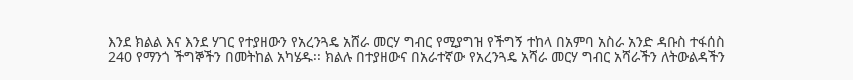እንደ ክልል እና እንደ ሃገር የተያዘውን የአረንጓዴ አሸራ መርሃ ግብር የሚያግዝ የችግኝ ተከላ በአምባ አስራ አንድ ዳቡስ ተፋሰስ 240 የማንጎ ችግኞችን በመትከል አካሄዱ፡፡ ክልሉ በተያዘውና በአራተኛው የአረንጓዴ አሻራ መርሃ ግብር አሻራችን ለትውልዳችን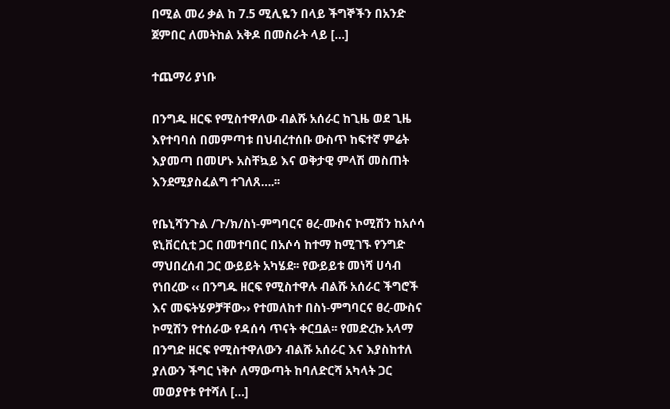በሚል መሪ ቃል ከ 7.5 ሚሊዬን በላይ ችግኞችን በአንድ ጀምበር ለመትከል አቅዶ በመስራት ላይ […]

ተጨማሪ ያነቡ

በንግዱ ዘርፍ የሚስተዋለው ብልሹ አሰራር ከጊዜ ወደ ጊዜ እየተባባሰ በመምጣቱ በህብረተሰቡ ውስጥ ከፍተኛ ምሬት እያመጣ በመሆኑ አስቸኳይ እና ወቅታዊ ምላሽ መስጠት እንደሚያስፈልግ ተገለጸ….፡፡

የቤኒሻንጉል /ጉ/ክ/ስነ-ምግባርና ፀረ-ሙስና ኮሚሽን ከአሶሳ ዩኒቨርሲቲ ጋር በመተባበር በአሶሳ ከተማ ከሚገኙ የንግድ ማህበረሰብ ጋር ውይይት አካሄደ፡፡ የውይይቱ መነሻ ሀሳብ የነበረው ‹‹ በንግዱ ዘርፍ የሚስተዋሉ ብልሹ አሰራር ችግሮች እና መፍትሄዎቻቸው›› የተመለከተ በስነ-ምግባርና ፀረ-ሙስና ኮሚሽን የተሰራው የዳሰሳ ጥናት ቀርቧል፡፡ የመድረኩ አላማ በንግድ ዘርፍ የሚስተዋለውን ብልሹ አሰራር እና እያስከተለ ያለውን ችግር ነቅሶ ለማውጣት ከባለድርሻ አካላት ጋር መወያየቱ የተሻለ […]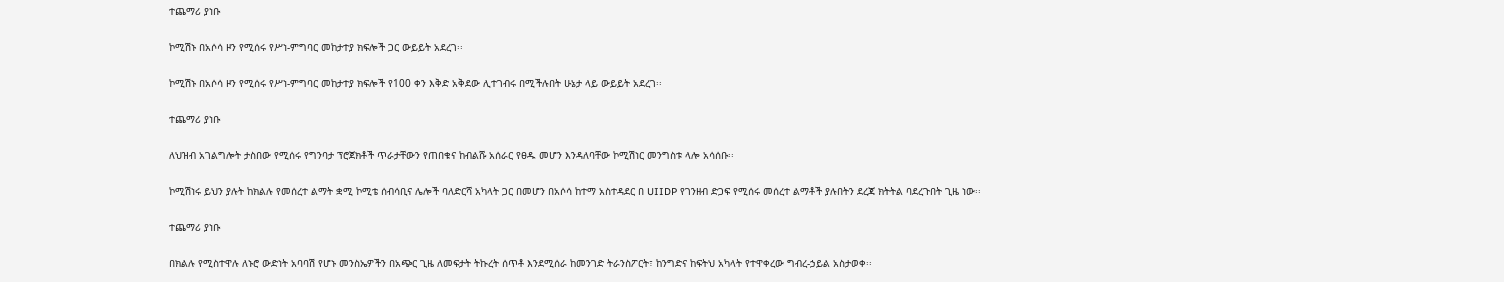ተጨማሪ ያነቡ

ኮሚሽኑ በአሶሳ ዞን የሚሰሩ የሥነ-ምግባር መከታተያ ክፍሎች ጋር ውይይት አደረገ፡፡

ኮሚሽኑ በአሶሳ ዞን የሚሰሩ የሥነ-ምግባር መከታተያ ክፍሎች የ100 ቀን እቅድ አቅደው ሊተገብሩ በሚችሉበት ሁኔታ ላይ ውይይት አደረገ፡፡

ተጨማሪ ያነቡ

ለህዝብ አገልግሎት ታስበው የሚሰሩ የግንባታ ፕሮጀክቶች ጥራታቸውን የጠበቁና ከብልሹ አሰራር የፀዱ መሆን እንዳለባቸው ኮሚሽነር መንግስቱ ላሎ አሳሰቡ፡፡

ኮሚሽነሩ ይህን ያሉት ከክልሉ የመሰረተ ልማት ቋሚ ኮሚቴ ሰብሳቢና ሌሎች ባለድርሻ አካላት ጋር በመሆን በአሶሳ ከተማ አስተዳደር በ UIIDP የገንዘብ ድጋፍ የሚሰሩ መሰረተ ልማቶች ያሉበትን ደረጃ ክትትል ባደረጉበት ጊዜ ነው፡፡

ተጨማሪ ያነቡ

በክልሉ የሚስተዋሉ ለኑሮ ውድነት አባባሽ የሆኑ መንስኤዎችን በአጭር ጊዜ ለመፍታት ትኩረት ሰጥቶ እንደሚሰራ ከመንገድ ትራንስፖርት፣ ከንግድና ከፍትህ አካላት የተዋቀረው ግብረ-ኃይል አስታወቀ፡፡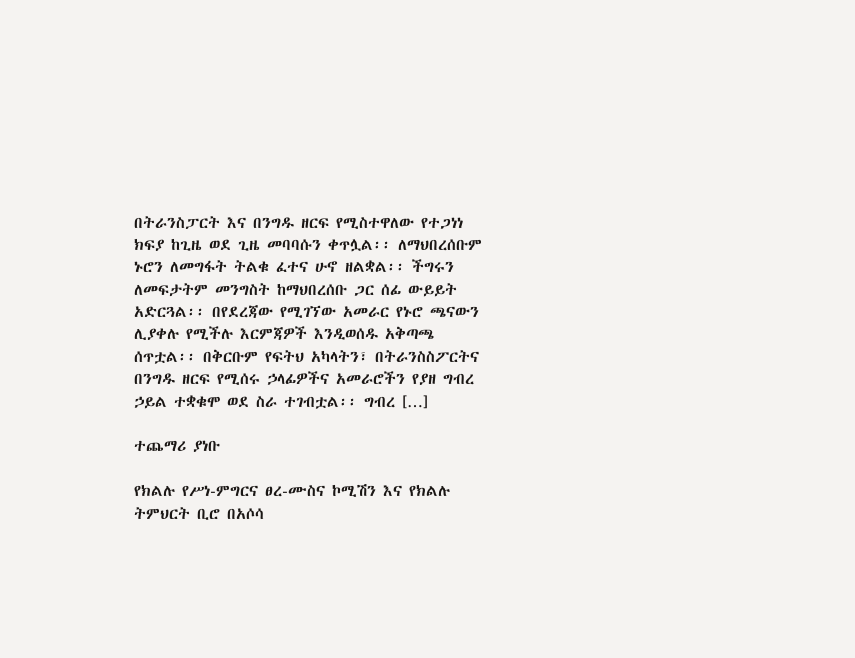በትራንስፓርት እና በንግዱ ዘርፍ የሚስተዋለው የተጋነነ ክፍያ ከጊዜ ወደ ጊዜ መባባሱን ቀጥሏል፡፡ ለማህበረሰቡም ኑሮን ለመግፋት ትልቁ ፈተና ሁኖ ዘልቋል፡፡ ችግሩን ለመፍታትም መንግስት ከማህበረሰቡ ጋር ሰፊ ውይይት አድርጓል፡፡ በየደረጃው የሚገኘው አመራር የኑሮ ጫናውን ሊያቀሉ የሚችሉ እርምጃዎች እንዲወሰዱ አቅጣጫ ሰጥቷል፡፡ በቅርቡም የፍትህ አካላትን፣ በትራንስስፖርትና በንግዱ ዘርፍ የሚሰሩ ኃላፊዎችና አመራሮችን የያዘ ግብረ ኃይል ተቋቁሞ ወደ ስራ ተገብቷል፡፡ ግብረ […]

ተጨማሪ ያነቡ

የክልሉ የሥነ-ምግርና ፀረ-ሙስና ኮሚሽን እና የክልሉ ትምህርት ቢሮ በአሶሳ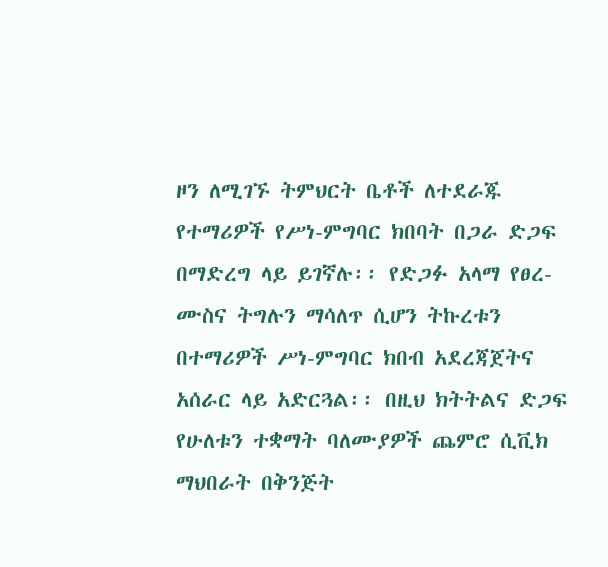ዞን ለሚገኙ ትምህርት ቤቶች ለተደራጁ የተማሪዎች የሥነ-ምግባር ክበባት በጋራ ድጋፍ በማድረግ ላይ ይገኛሉ፡፡ የድጋፉ አላማ የፀረ-ሙስና ትግሉን ማሳለጥ ሲሆን ትኩረቱን በተማሪዎች ሥነ-ምግባር ክበብ አደረጃጀትና አሰራር ላይ አድርጓል፡፡ በዚህ ክትትልና ድጋፍ የሁለቱን ተቋማት ባለሙያዎች ጨምሮ ሲቪክ ማህበራት በቅንጅት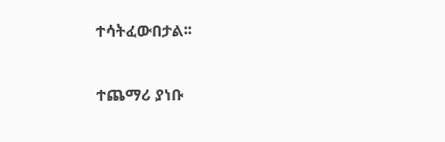ተሳትፈውበታል፡፡

ተጨማሪ ያነቡ